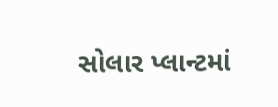સોલાર પ્લાન્ટમાં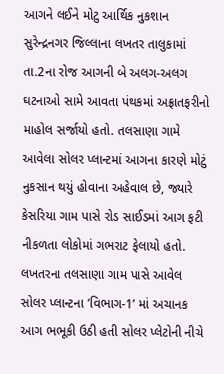આગને લઈને મોટુ આર્થિક નુકશાન
સુરેન્દ્રનગર જિલ્લાના લખતર તાલુકામાં તા.2ના રોજ આગની બે અલગ-અલગ ઘટનાઓ સામે આવતા પંથકમાં અફ્રાતફરીનો માહોલ સર્જાયો હતો. તલસાણા ગામે આવેલા સોલર પ્લાન્ટમાં આગના કારણે મોટું નુકસાન થયું હોવાના અહેવાલ છે, જ્યારે કેસરિયા ગામ પાસે રોડ સાઈડમાં આગ ફટી નીકળતા લોકોમાં ગભરાટ ફેલાયો હતો. લખતરના તલસાણા ગામ પાસે આવેલ સોલર પ્લાન્ટના ’વિભાગ-1’ માં અચાનક આગ ભભૂકી ઉઠી હતી સોલર પ્લેટોની નીચે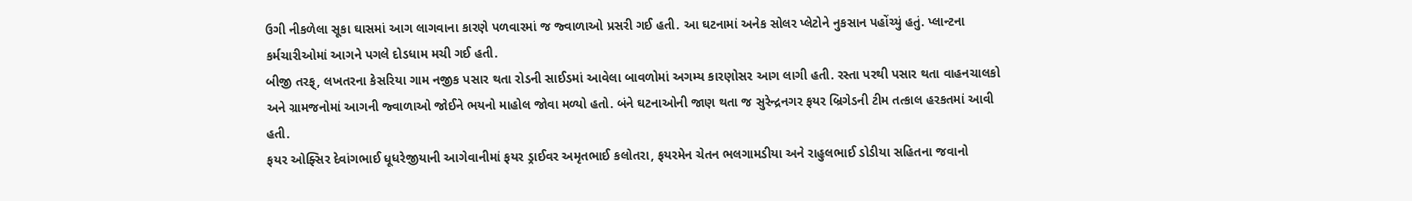ઉગી નીકળેલા સૂકા ઘાસમાં આગ લાગવાના કારણે પળવારમાં જ જ્વાળાઓ પ્રસરી ગઈ હતી. આ ઘટનામાં અનેક સોલર પ્લેટોને નુકસાન પહોંચ્યું હતું. પ્લાન્ટના કર્મચારીઓમાં આગને પગલે દોડધામ મચી ગઈ હતી.
બીજી તરફ્, લખતરના કેસરિયા ગામ નજીક પસાર થતા રોડની સાઈડમાં આવેલા બાવળોમાં અગમ્ય કારણોસર આગ લાગી હતી. રસ્તા પરથી પસાર થતા વાહનચાલકો અને ગ્રામજનોમાં આગની જ્વાળાઓ જોઈને ભયનો માહોલ જોવા મળ્યો હતો. બંને ઘટનાઓની જાણ થતા જ સુરેન્દ્રનગર ફયર બ્રિગેડની ટીમ તત્કાલ હરકતમાં આવી હતી.
ફયર ઓફ્સિર દેવાંગભાઈ ધૂધરેજીયાની આગેવાનીમાં ફયર ડ્રાઈવર અમૃતભાઈ કલોતરા, ફયરમેન ચેતન ભલગામડીયા અને રાહુલભાઈ ડોડીયા સહિતના જવાનો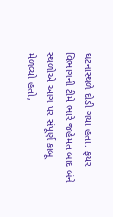ઘટનાસ્થળે દોડી ગયા હતા. ફયર વિભાગની ટીમે ભારે જહેમત બાદ બંને સ્થળોએ આગ પર સંપૂર્ણ કાબૂ મેળવ્યો હતો,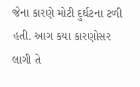જેના કારણે મોટી દુર્ઘટના ટળી હતી. આગ કયા કારણોસર લાગી તે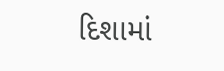દિશામાં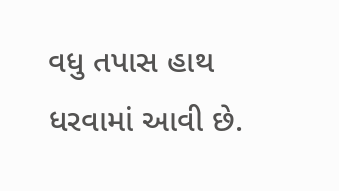વધુ તપાસ હાથ ધરવામાં આવી છે.